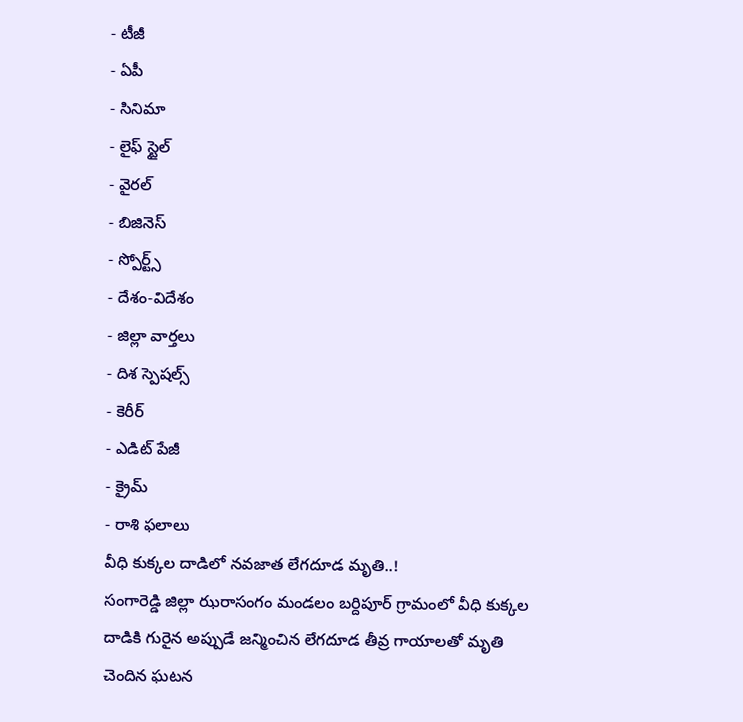- టీజీ
- ఏపీ
- సినిమా
- లైఫ్ స్టైల్
- వైరల్
- బిజినెస్
- స్పోర్ట్స్
- దేశం-విదేశం
- జిల్లా వార్తలు
- దిశ స్పెషల్స్
- కెరీర్
- ఎడిట్ పేజీ
- క్రైమ్
- రాశి ఫలాలు
వీధి కుక్కల దాడిలో నవజాత లేగదూడ మృతి..!
సంగారెడ్డి జిల్లా ఝరాసంగం మండలం బర్దిపూర్ గ్రామంలో వీధి కుక్కల దాడికి గురైన అప్పుడే జన్మించిన లేగదూడ తీవ్ర గాయాలతో మృతి చెందిన ఘటన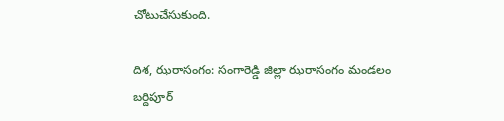చోటుచేసుకుంది.

దిశ, ఝరాసంగం: సంగారెడ్డి జిల్లా ఝరాసంగం మండలం బర్దిపూర్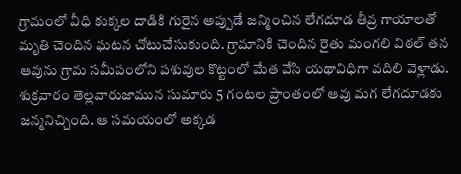గ్రామంలో వీధి కుక్కల దాడికి గురైన అప్పుడే జన్మించిన లేగదూడ తీవ్ర గాయాలతో మృతి చెందిన ఘటన చోటుచేసుకుంది. గ్రామానికి చెందిన రైతు మంగలి విఠల్ తన ఆవును గ్రామ సమీపంలోని పశువుల కొట్టంలో మేత వేసి యథావిధిగా వదిలి వెళ్లాడు. శుక్రవారం తెల్లవారుజామున సుమారు 5 గంటల ప్రాంతంలో ఆవు మగ లేగదూడకు జన్మనిచ్చింది. ఆ సమయంలో అక్కడ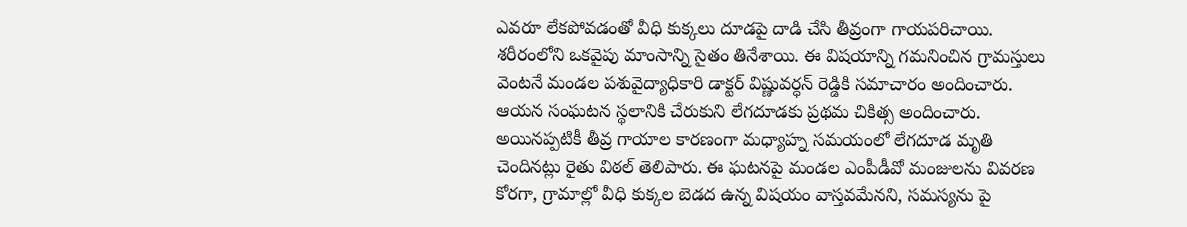ఎవరూ లేకపోవడంతో వీధి కుక్కలు దూడపై దాడి చేసి తీవ్రంగా గాయపరిచాయి. శరీరంలోని ఒకవైపు మాంసాన్ని సైతం తినేశాయి. ఈ విషయాన్ని గమనించిన గ్రామస్తులు వెంటనే మండల పశువైద్యాధికారి డాక్టర్ విష్ణువర్ధన్ రెడ్డికి సమాచారం అందించారు. ఆయన సంఘటన స్థలానికి చేరుకుని లేగదూడకు ప్రథమ చికిత్స అందించారు. అయినప్పటికీ తీవ్ర గాయాల కారణంగా మధ్యాహ్న సమయంలో లేగదూడ మృతి చెందినట్లు రైతు విఠల్ తెలిపారు. ఈ ఘటనపై మండల ఎంపీడీవో మంజులను వివరణ కోరగా, గ్రామాల్లో వీధి కుక్కల బెడద ఉన్న విషయం వాస్తవమేనని, సమస్యను పై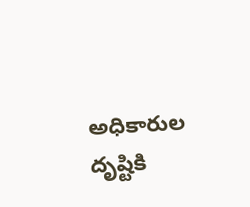అధికారుల దృష్టికి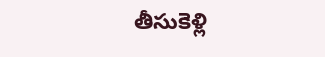తీసుకెళ్లి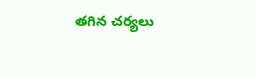తగిన చర్యలు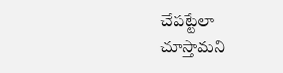చేపట్టేలా చూస్తామని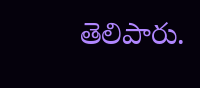తెలిపారు.